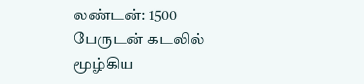லண்டன்: 1500 பேருடன் கடலில் மூழ்கிய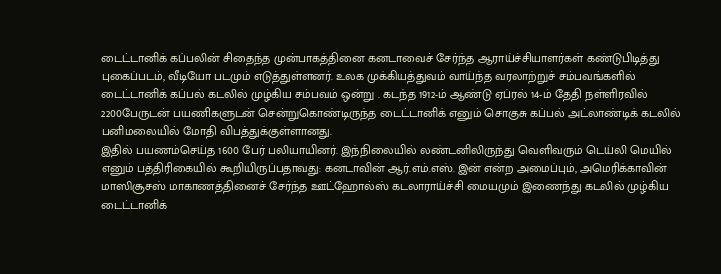டைட்டானிக் கப்பலின் சிதைந்த முன்பாகத்தினை கனடாவைச் சேர்ந்த ஆராய்ச்சியாளர்கள் கண்டுபிடித்து புகைப்படம், வீடியோ படமும் எடுத்துள்ளனர். உலக முக்கியத்துவம் வாய்ந்த வரலாற்றுச் சம்பவங்களில் டைட்டானிக் கப்பல் கடலில் முழ்கிய சம்பவம் ஒன்று . கடந்த 1912-ம் ஆண்டு ஏப்ரல் 14-ம் தேதி நள்ளிரவில் 2200பேருடன் பயணிகளுடன் சென்றுகொண்டிருந்த டைட்டானிக் எனும் சொகுசு கப்பல் அட்லாண்டிக் கடலில் பனிமலையில் மோதி விபத்துக்குள்ளானது.
இதில் பயணம்செய்த 1600 பேர் பலியாயினர். இந்நிலையில் லண்டனிலிருந்து வெளிவரும் டெய்லி மெயில் எனும் பத்திரிகையில் கூறியிருப்பதாவது: கனடாவின் ஆர்.எம்.எஸ். இன் என்ற அமைப்பும், அமெரிக்காவின் மாஸிசூசஸ் மாகாணத்தினைச் சேர்ந்த ஊட்ஹோல்ஸ் கடலாராய்ச்சி மையமும் இணைந்து கடலில் முழ்கிய டைட்டானிக்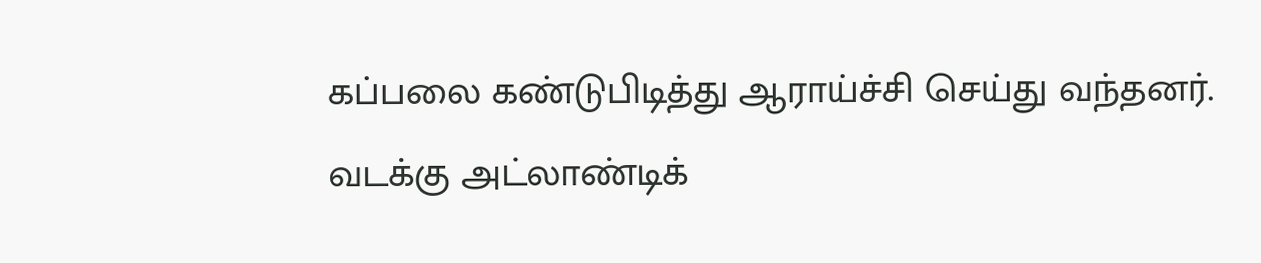கப்பலை கண்டுபிடித்து ஆராய்ச்சி செய்து வந்தனர்.
வடக்கு அட்லாண்டிக்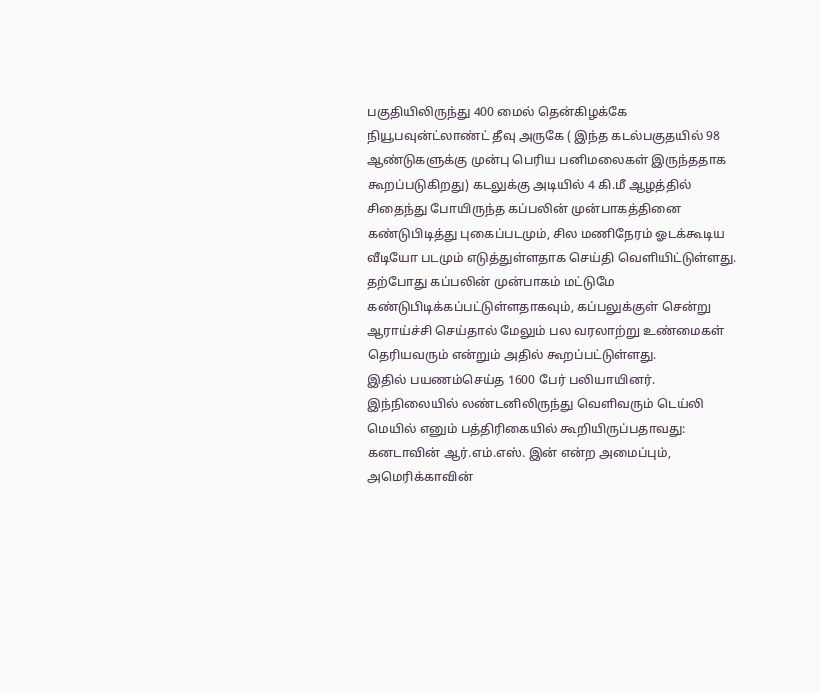பகுதியிலிருந்து 400 மைல் தென்கிழக்கே நியூபவுன்ட்லாண்ட் தீவு அருகே ( இந்த கடல்பகுதயில் 98 ஆண்டுகளுக்கு முன்பு பெரிய பனிமலைகள் இருந்ததாக கூறப்படுகிறது) கடலுக்கு அடியில் 4 கி.மீ ஆழத்தில் சிதைந்து போயிருந்த கப்பலின் முன்பாகத்தினை கண்டுபிடித்து புகைப்படமும், சில மணிநேரம் ஓடக்கூடிய வீடியோ படமும் எடுத்துள்ளதாக செய்தி வெளியிட்டுள்ளது. தற்போது கப்பலின் முன்பாகம் மட்டுமே கண்டுபிடிக்கப்பட்டுள்ளதாகவும், கப்பலுக்குள் சென்று ஆராய்ச்சி செய்தால் மேலும் பல வரலாற்று உண்மைகள் தெரியவரும் என்றும் அதில் கூறப்பட்டுள்ளது.
இதில் பயணம்செய்த 1600 பேர் பலியாயினர். இந்நிலையில் லண்டனிலிருந்து வெளிவரும் டெய்லி மெயில் எனும் பத்திரிகையில் கூறியிருப்பதாவது: கனடாவின் ஆர்.எம்.எஸ். இன் என்ற அமைப்பும், அமெரிக்காவின்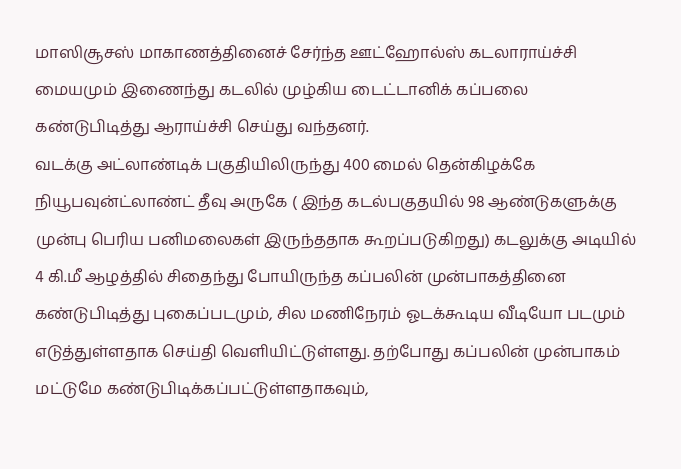மாஸிசூசஸ் மாகாணத்தினைச் சேர்ந்த ஊட்ஹோல்ஸ் கடலாராய்ச்சி மையமும் இணைந்து கடலில் முழ்கிய டைட்டானிக் கப்பலை கண்டுபிடித்து ஆராய்ச்சி செய்து வந்தனர்.
வடக்கு அட்லாண்டிக் பகுதியிலிருந்து 400 மைல் தென்கிழக்கே நியூபவுன்ட்லாண்ட் தீவு அருகே ( இந்த கடல்பகுதயில் 98 ஆண்டுகளுக்கு முன்பு பெரிய பனிமலைகள் இருந்ததாக கூறப்படுகிறது) கடலுக்கு அடியில் 4 கி.மீ ஆழத்தில் சிதைந்து போயிருந்த கப்பலின் முன்பாகத்தினை கண்டுபிடித்து புகைப்படமும், சில மணிநேரம் ஓடக்கூடிய வீடியோ படமும் எடுத்துள்ளதாக செய்தி வெளியிட்டுள்ளது. தற்போது கப்பலின் முன்பாகம் மட்டுமே கண்டுபிடிக்கப்பட்டுள்ளதாகவும்,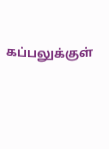கப்பலுக்குள்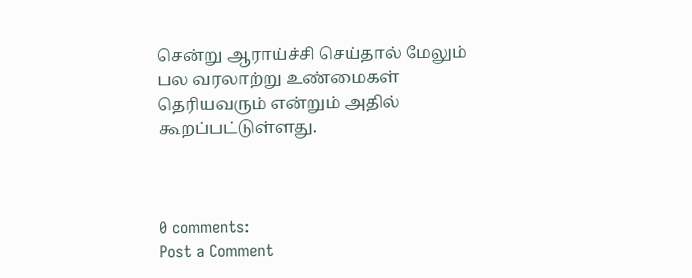சென்று ஆராய்ச்சி செய்தால் மேலும் பல வரலாற்று உண்மைகள் தெரியவரும் என்றும் அதில் கூறப்பட்டுள்ளது.



0 comments:
Post a Comment